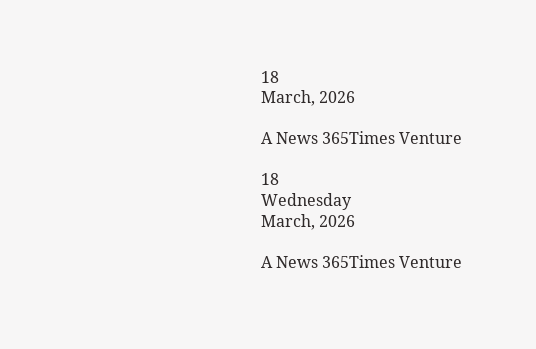18
March, 2026

A News 365Times Venture

18
Wednesday
March, 2026

A News 365Times Venture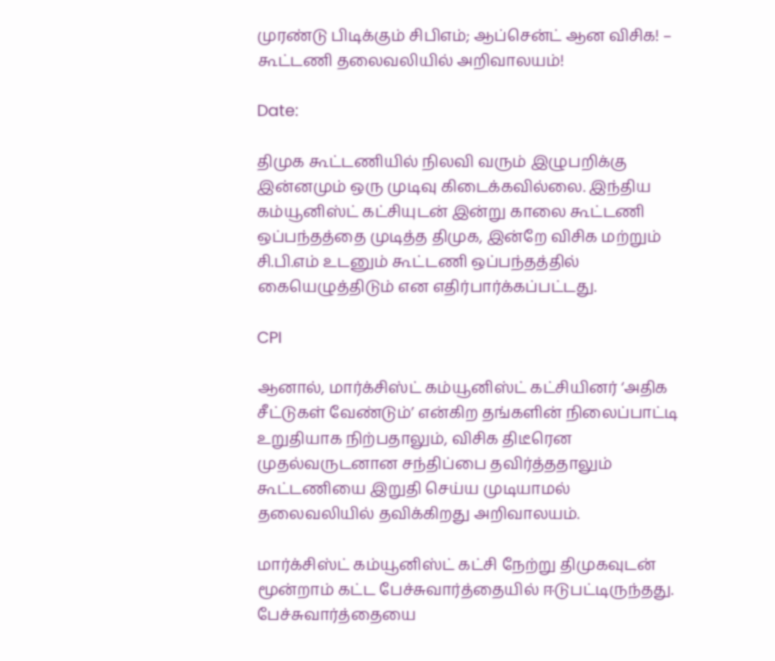முரண்டு பிடிக்கும் சிபிஎம்; ஆப்சென்ட் ஆன விசிக! – கூட்டணி தலைவலியில் அறிவாலயம்!

Date:

திமுக கூட்டணியில் நிலவி வரும் இழுபறிக்கு இன்னமும் ஒரு முடிவு கிடைக்கவில்லை. இந்திய கம்யூனிஸ்ட் கட்சியுடன் இன்று காலை கூட்டணி ஒப்பந்தத்தை முடித்த திமுக, இன்றே விசிக மற்றும் சி.பி.எம் உடனும் கூட்டணி ஒப்பந்தத்தில் கையெழுத்திடும் என எதிர்பார்க்கப்பட்டது.

CPI

ஆனால், மார்க்சிஸ்ட் கம்யூனிஸ்ட் கட்சியினர் ‘அதிக சீட்டுகள் வேண்டும்’ என்கிற தங்களின் நிலைப்பாட்டி உறுதியாக நிற்பதாலும், விசிக திடீரென முதல்வருடனான சந்திப்பை தவிர்த்ததாலும் கூட்டணியை இறுதி செய்ய முடியாமல் தலைவலியில் தவிக்கிறது அறிவாலயம்.

மார்க்சிஸ்ட் கம்யூனிஸ்ட் கட்சி நேற்று திமுகவுடன் மூன்றாம் கட்ட பேச்சுவார்த்தையில் ஈடுபட்டிருந்தது. பேச்சுவார்த்தையை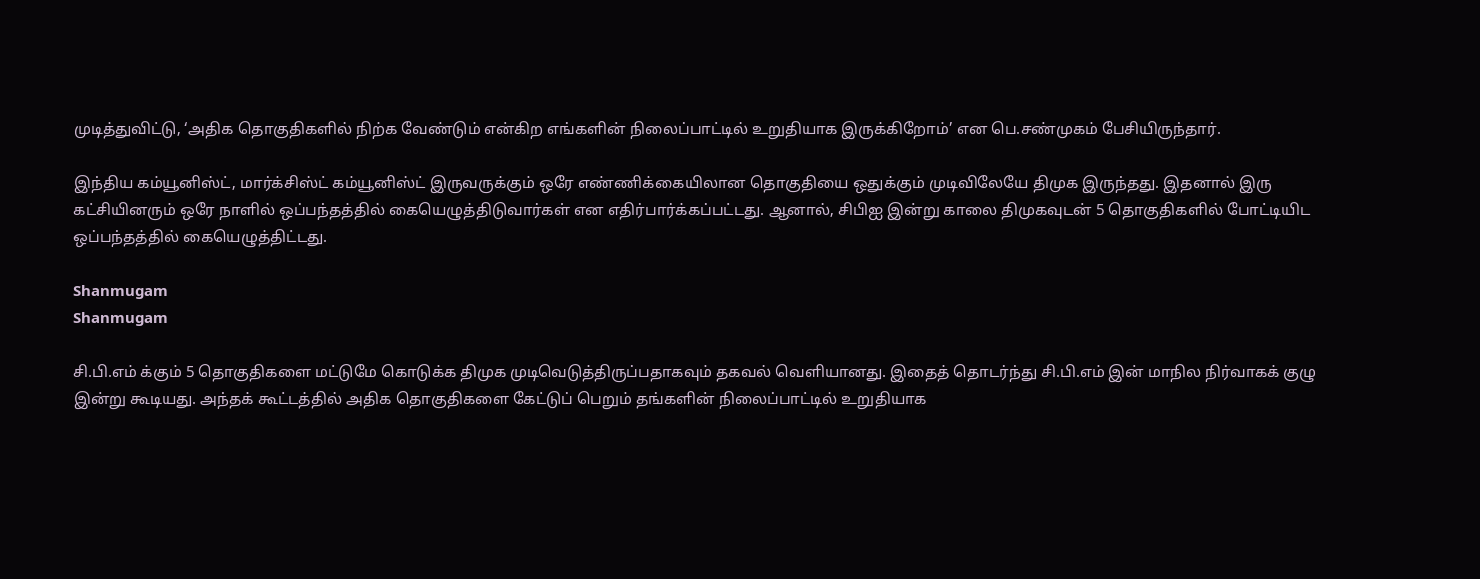முடித்துவிட்டு, ‘அதிக தொகுதிகளில் நிற்க வேண்டும் என்கிற எங்களின் நிலைப்பாட்டில் உறுதியாக இருக்கிறோம்’ என பெ.சண்முகம் பேசியிருந்தார்.

இந்திய கம்யூனிஸ்ட், மார்க்சிஸ்ட் கம்யூனிஸ்ட் இருவருக்கும் ஒரே எண்ணிக்கையிலான தொகுதியை ஒதுக்கும் முடிவிலேயே திமுக இருந்தது. இதனால் இரு கட்சியினரும் ஒரே நாளில் ஒப்பந்தத்தில் கையெழுத்திடுவார்கள் என எதிர்பார்க்கப்பட்டது. ஆனால், சிபிஐ இன்று காலை திமுகவுடன் 5 தொகுதிகளில் போட்டியிட ஒப்பந்தத்தில் கையெழுத்திட்டது.

Shanmugam
Shanmugam

சி.பி.எம் க்கும் 5 தொகுதிகளை மட்டுமே கொடுக்க திமுக முடிவெடுத்திருப்பதாகவும் தகவல் வெளியானது. இதைத் தொடர்ந்து சி.பி.எம் இன் மாநில நிர்வாகக் குழு இன்று கூடியது. அந்தக் கூட்டத்தில் அதிக தொகுதிகளை கேட்டுப் பெறும் தங்களின் நிலைப்பாட்டில் உறுதியாக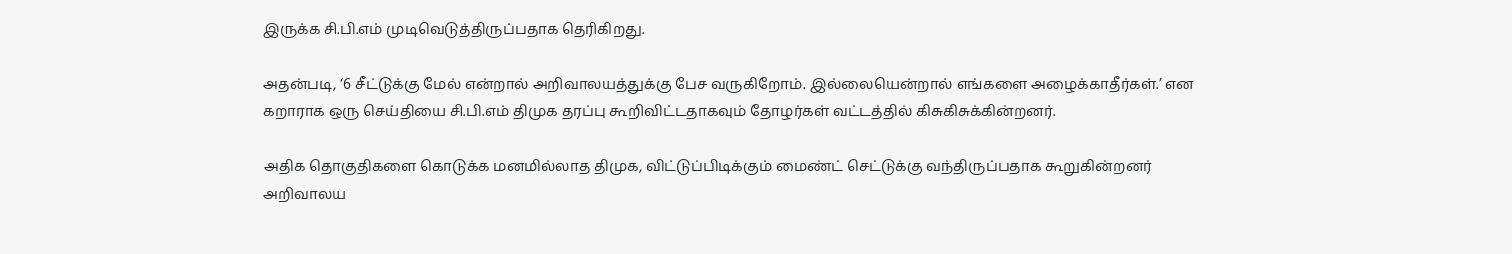இருக்க சி.பி.எம் முடிவெடுத்திருப்பதாக தெரிகிறது.

அதன்படி, ‘6 சீட்டுக்கு மேல் என்றால் அறிவாலயத்துக்கு பேச வருகிறோம். இல்லையென்றால் எங்களை அழைக்காதீர்கள்.’ என கறாராக ஒரு செய்தியை சி.பி.எம் திமுக தரப்பு கூறிவிட்டதாகவும் தோழர்கள் வட்டத்தில் கிசுகிசுக்கின்றனர்.

அதிக தொகுதிகளை கொடுக்க மனமில்லாத திமுக, விட்டுப்பிடிக்கும் மைண்ட் செட்டுக்கு வந்திருப்பதாக கூறுகின்றனர் அறிவாலய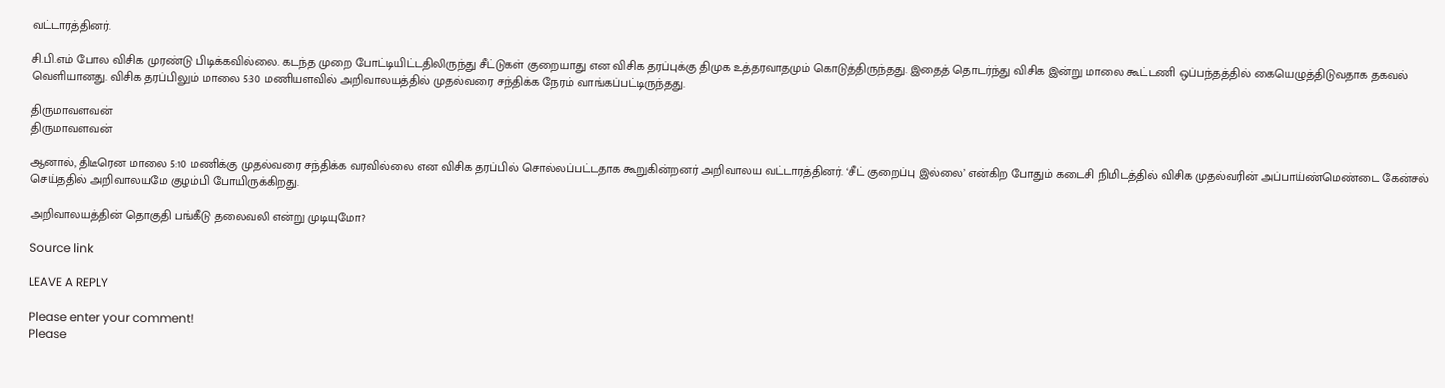வட்டாரத்தினர்.

சி.பி.எம் போல விசிக முரண்டு பிடிக்கவில்லை. கடந்த முறை போட்டியிட்டதிலிருந்து சீட்டுகள் குறையாது என விசிக தரப்புக்கு திமுக உத்தரவாதமும் கொடுத்திருந்தது. இதைத் தொடர்ந்து விசிக இன்று மாலை கூட்டணி ஒப்பந்தத்தில் கையெழுத்திடுவதாக தகவல் வெளியானது. விசிக தரப்பிலும் மாலை 5:30 மணியளவில் அறிவாலயத்தில் முதல்வரை சந்திக்க நேரம் வாங்கப்பட்டிருந்தது.

திருமாவளவன்
திருமாவளவன்

ஆனால், திடீரென மாலை 5:10 மணிக்கு முதல்வரை சந்திக்க வரவில்லை என விசிக தரப்பில் சொல்லப்பட்டதாக கூறுகின்றனர் அறிவாலய வட்டாரத்தினர். ‘சீட் குறைப்பு இல்லை’ என்கிற போதும் கடைசி நிமிடத்தில் விசிக முதல்வரின் அப்பாய்ண்மெண்டை கேன்சல் செய்ததில் அறிவாலயமே குழம்பி போயிருக்கிறது.

அறிவாலயத்தின் தொகுதி பங்கீடு தலைவலி என்று முடியுமோ?

Source link

LEAVE A REPLY

Please enter your comment!
Please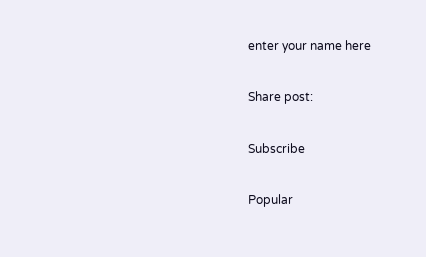enter your name here

Share post:

Subscribe

Popular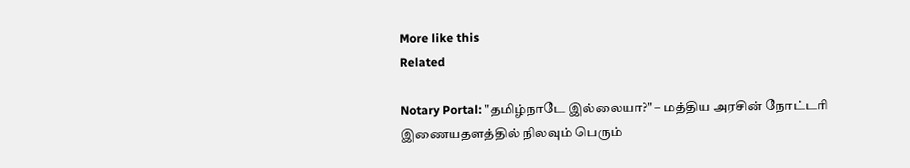More like this
Related

Notary Portal: "தமிழ்நாடே இல்லையா?" – மத்திய அரசின் நோட்டரி இணையதளத்தில் நிலவும் பெரும்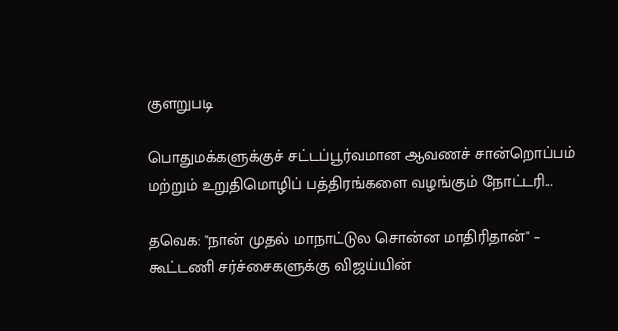குளறுபடி

பொதுமக்களுக்குச் சட்டப்பூர்வமான ஆவணச் சான்றொப்பம் மற்றும் உறுதிமொழிப் பத்திரங்களை வழங்கும் நோட்டரி...

தவெக: "நான் முதல் மாநாட்டுல சொன்ன மாதிரிதான்" – கூட்டணி சர்ச்சைகளுக்கு விஜய்யின்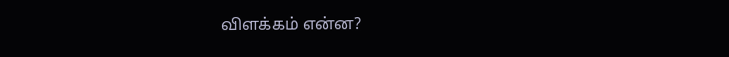விளக்கம் என்ன?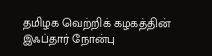தமிழக வெற்றிக் கழகத்தின் இஃப்தார் நோன்பு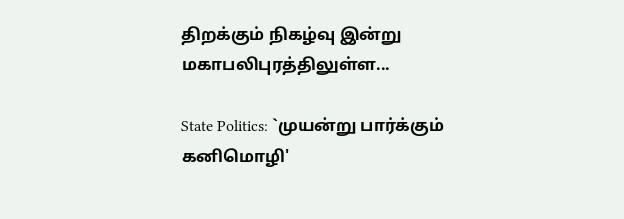திறக்கும் நிகழ்வு இன்று மகாபலிபுரத்திலுள்ள...

State Politics: `முயன்று பார்க்கும் கனிமொழி'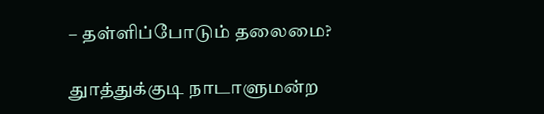– தள்ளிப்போடும் தலைமை?

துாத்துக்குடி நாடாளுமன்ற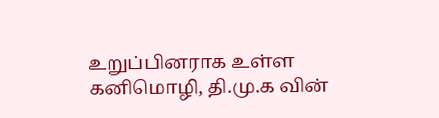உறுப்பினராக உள்ள கனிமொழி, தி.மு.க வின்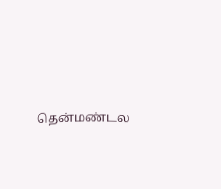தென்மண்டல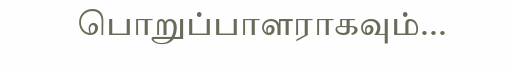பொறுப்பாளராகவும்...